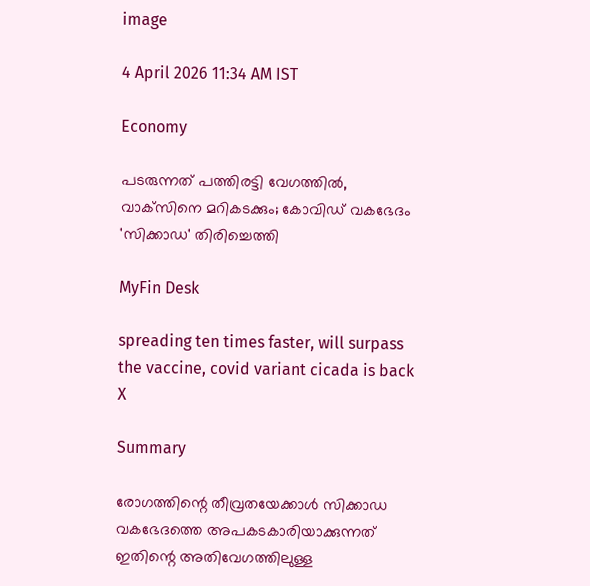image

4 April 2026 11:34 AM IST

Economy

പടരുന്നത് പത്തിരട്ടി വേഗത്തില്‍, വാക്‌സിനെ മറികടക്കും; കോവിഡ് വകഭേദം 'സിക്കാഡ' തിരിച്ചെത്തി

MyFin Desk

spreading ten times faster, will surpass the vaccine, covid variant cicada is back
X

Summary

രോഗത്തിന്റെ തീവ്രതയേക്കാള്‍ സിക്കാഡ വകഭേദത്തെ അപകടകാരിയാക്കുന്നത് ഇതിന്റെ അതിവേഗത്തിലുള്ള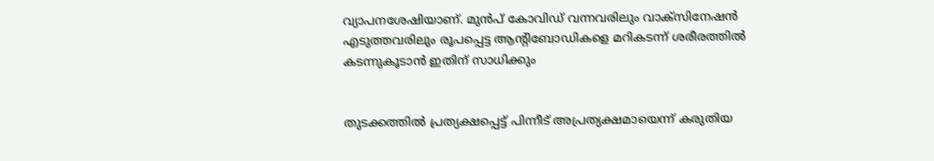വ്യാപനശേഷിയാണ്. മുന്‍പ് കോവിഡ് വന്നവരിലും വാക്‌സിനേഷന്‍ എടുത്തവരിലും രൂപപ്പെട്ട ആന്റിബോഡികളെ മറികടന്ന് ശരീരത്തില്‍ കടന്നുകൂടാന്‍ ഇതിന് സാധിക്കും


തുടക്കത്തില്‍ പ്രത്യക്ഷപ്പെട്ട് പിന്നീട് അപ്രത്യക്ഷമായെന്ന് കരുതിയ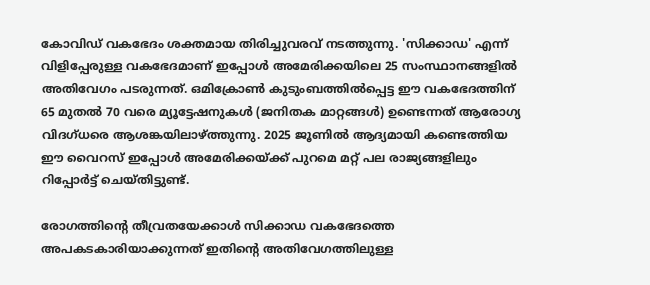കോവിഡ് വകഭേദം ശക്തമായ തിരിച്ചുവരവ് നടത്തുന്നു. 'സിക്കാഡ' എന്ന് വിളിപ്പേരുള്ള വകഭേദമാണ് ഇപ്പോള്‍ അമേരിക്കയിലെ 25 സംസ്ഥാനങ്ങളില്‍ അതിവേഗം പടരുന്നത്. ഒമിക്രോണ്‍ കുടുംബത്തില്‍പ്പെട്ട ഈ വകഭേദത്തിന് 65 മുതല്‍ 70 വരെ മ്യൂട്ടേഷനുകള്‍ (ജനിതക മാറ്റങ്ങള്‍) ഉണ്ടെന്നത് ആരോഗ്യ വിദഗ്ധരെ ആശങ്കയിലാഴ്ത്തുന്നു. 2025 ജൂണില്‍ ആദ്യമായി കണ്ടെത്തിയ ഈ വൈറസ് ഇപ്പോള്‍ അമേരിക്കയ്ക്ക് പുറമെ മറ്റ് പല രാജ്യങ്ങളിലും റിപ്പോര്‍ട്ട് ചെയ്തിട്ടുണ്ട്.

രോഗത്തിന്റെ തീവ്രതയേക്കാള്‍ സിക്കാഡ വകഭേദത്തെ അപകടകാരിയാക്കുന്നത് ഇതിന്റെ അതിവേഗത്തിലുള്ള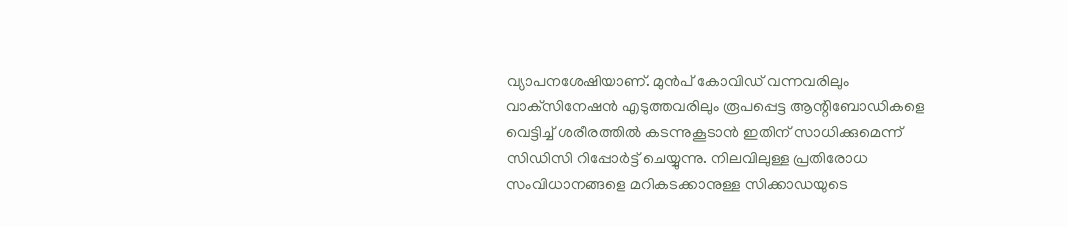വ്യാപനശേഷിയാണ്. മുന്‍പ് കോവിഡ് വന്നവരിലും വാക്‌സിനേഷന്‍ എടുത്തവരിലും രൂപപ്പെട്ട ആന്റിബോഡികളെ വെട്ടിച്ച് ശരീരത്തില്‍ കടന്നുകൂടാന്‍ ഇതിന് സാധിക്കുമെന്ന് സിഡിസി റിപ്പോര്‍ട്ട് ചെയ്യുന്നു. നിലവിലുള്ള പ്രതിരോധ സംവിധാനങ്ങളെ മറികടക്കാനുള്ള സിക്കാഡയുടെ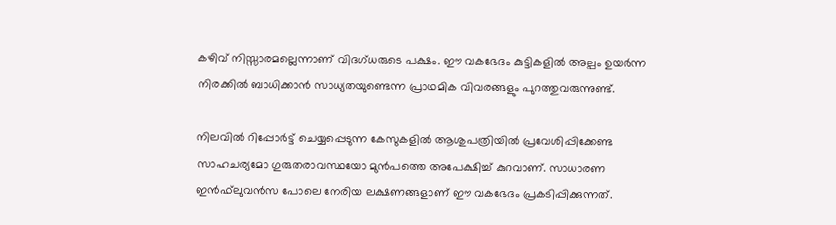കഴിവ് നിസ്സാരമല്ലെന്നാണ് വിദഗ്ധരുടെ പക്ഷം. ഈ വകഭേദം കുട്ടികളില്‍ അല്പം ഉയര്‍ന്ന നിരക്കില്‍ ബാധിക്കാന്‍ സാധ്യതയുണ്ടെന്ന പ്രാഥമിക വിവരങ്ങളും പുറത്തുവരുന്നുണ്ട്.

നിലവില്‍ റിപ്പോര്‍ട്ട് ചെയ്യപ്പെടുന്ന കേസുകളില്‍ ആശുപത്രിയില്‍ പ്രവേശിപ്പിക്കേണ്ട സാഹചര്യമോ ഗുരുതരാവസ്ഥയോ മുന്‍പത്തെ അപേക്ഷിച്ച് കുറവാണ്. സാധാരണ ഇന്‍ഫ്‌ലുവന്‍സ പോലെ നേരിയ ലക്ഷണങ്ങളാണ് ഈ വകഭേദം പ്രകടിപ്പിക്കുന്നത്.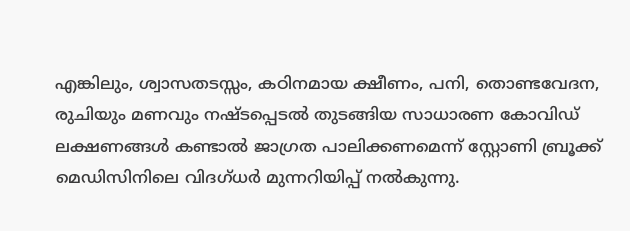എങ്കിലും, ശ്വാസതടസ്സം, കഠിനമായ ക്ഷീണം, പനി, തൊണ്ടവേദന, രുചിയും മണവും നഷ്ടപ്പെടല്‍ തുടങ്ങിയ സാധാരണ കോവിഡ് ലക്ഷണങ്ങള്‍ കണ്ടാല്‍ ജാഗ്രത പാലിക്കണമെന്ന് സ്റ്റോണി ബ്രൂക്ക് മെഡിസിനിലെ വിദഗ്ധര്‍ മുന്നറിയിപ്പ് നല്‍കുന്നു.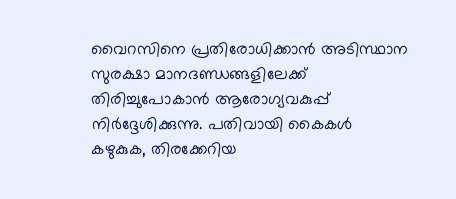വൈറസിനെ പ്രതിരോധിക്കാന്‍ അടിസ്ഥാന സുരക്ഷാ മാനദണ്ഡങ്ങളിലേക്ക് തിരിച്ചുപോകാന്‍ ആരോഗ്യവകുപ്പ് നിര്‍ദ്ദേശിക്കുന്നു. പതിവായി കൈകള്‍ കഴുകുക, തിരക്കേറിയ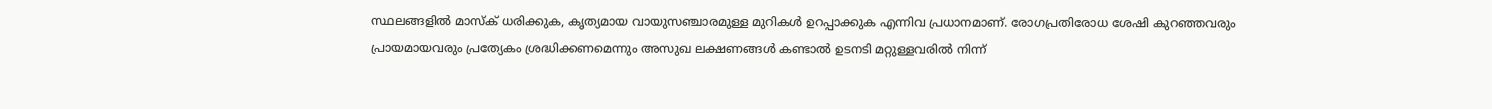സ്ഥലങ്ങളില്‍ മാസ്‌ക് ധരിക്കുക, കൃത്യമായ വായുസഞ്ചാരമുള്ള മുറികള്‍ ഉറപ്പാക്കുക എന്നിവ പ്രധാനമാണ്. രോഗപ്രതിരോധ ശേഷി കുറഞ്ഞവരും പ്രായമായവരും പ്രത്യേകം ശ്രദ്ധിക്കണമെന്നും അസുഖ ലക്ഷണങ്ങള്‍ കണ്ടാല്‍ ഉടനടി മറ്റുള്ളവരില്‍ നിന്ന്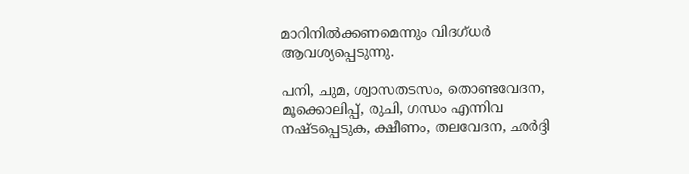മാറിനില്‍ക്കണമെന്നും വിദഗ്ധര്‍ ആവശ്യപ്പെടുന്നു.

പനി, ചുമ, ശ്വാസതടസം, തൊണ്ടവേദന, മൂക്കൊലിപ്പ്, രുചി, ഗന്ധം എന്നിവ നഷ്ടപ്പെടുക, ക്ഷീണം, തലവേദന, ഛര്‍ദ്ദി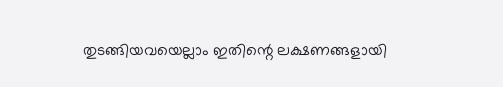തുടങ്ങിയവയെല്ലാം ഇതിന്റെ ലക്ഷണങ്ങളായി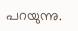പറയുന്നു.